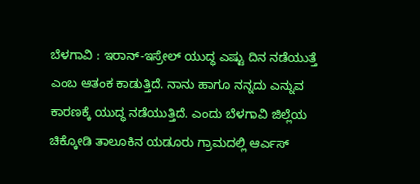ಬೆಳಗಾವಿ : ಇರಾನ್-ಇಸ್ರೇಲ್ ಯುದ್ಧ ಎಷ್ಟು ದಿನ ನಡೆಯುತ್ತೆ ಎಂಬ ಆತಂಕ ಕಾಡುತ್ತಿದೆ. ನಾನು ಹಾಗೂ ನನ್ನದು ಎನ್ನುವ ಕಾರಣಕ್ಕೆ ಯುದ್ಧ ನಡೆಯುತ್ತಿದೆ. ಎಂದು ಬೆಳಗಾವಿ ಜಿಲ್ಲೆಯ ಚಿಕ್ಕೋಡಿ ತಾಲೂಕಿನ ಯಡೂರು ಗ್ರಾಮದಲ್ಲಿ ಆರ್ಎಸ್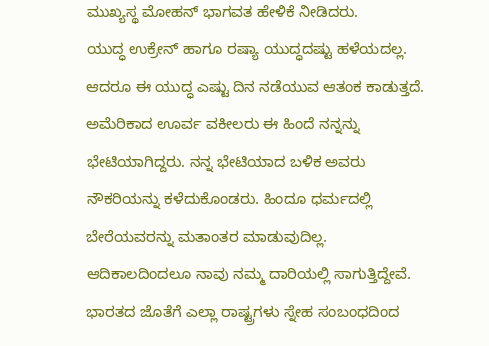ಮುಖ್ಯಸ್ಥ ಮೋಹನ್ ಭಾಗವತ ಹೇಳಿಕೆ ನೀಡಿದರು.
ಯುದ್ಧ ಉಕ್ರೇನ್ ಹಾಗೂ ರಷ್ಯಾ ಯುದ್ಧದಷ್ಟು ಹಳೆಯದಲ್ಲ. ಆದರೂ ಈ ಯುದ್ಧ ಎಷ್ಟು ದಿನ ನಡೆಯುವ ಆತಂಕ ಕಾಡುತ್ತದೆ. ಅಮೆರಿಕಾದ ಊರ್ವ ವಕೀಲರು ಈ ಹಿಂದೆ ನನ್ನನ್ನು ಭೇಟಿಯಾಗಿದ್ದರು. ನನ್ನ ಭೇಟಿಯಾದ ಬಳಿಕ ಅವರು ನೌಕರಿಯನ್ನು ಕಳೆದುಕೊಂಡರು. ಹಿಂದೂ ಧರ್ಮದಲ್ಲಿ ಬೇರೆಯವರನ್ನು ಮತಾಂತರ ಮಾಡುವುದಿಲ್ಲ. ಆದಿಕಾಲದಿಂದಲೂ ನಾವು ನಮ್ಮ ದಾರಿಯಲ್ಲಿ ಸಾಗುತ್ತಿದ್ದೇವೆ.
ಭಾರತದ ಜೊತೆಗೆ ಎಲ್ಲಾ ರಾಷ್ಟ್ರಗಳು ಸ್ನೇಹ ಸಂಬಂಧದಿಂದ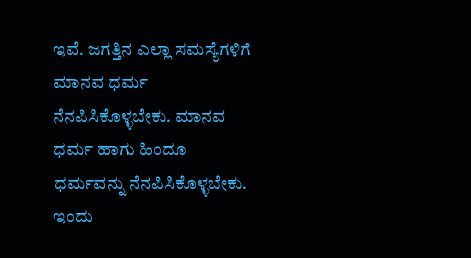ಇವೆ. ಜಗತ್ತಿನ ಎಲ್ಲಾ ಸಮಸ್ಯೆಗಳಿಗೆ ಮಾನವ ಧರ್ಮ ನೆನಪಿಸಿಕೊಳ್ಳಬೇಕು. ಮಾನವ ಧರ್ಮ ಹಾಗು ಹಿಂದೂ ಧರ್ಮವನ್ನು ನೆನಪಿಸಿಕೊಳ್ಳಬೇಕು. ಇಂದು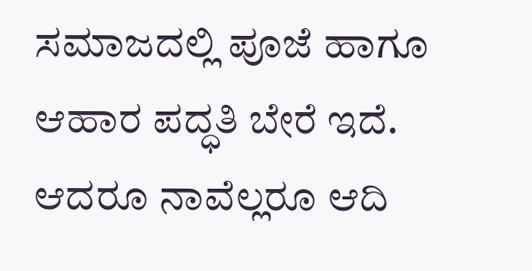ಸಮಾಜದಲ್ಲಿ ಪೂಜೆ ಹಾಗೂ ಆಹಾರ ಪದ್ಧತಿ ಬೇರೆ ಇದೆ. ಆದರೂ ನಾವೆಲ್ಲರೂ ಆದಿ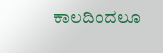ಕಾಲದಿಂದಲೂ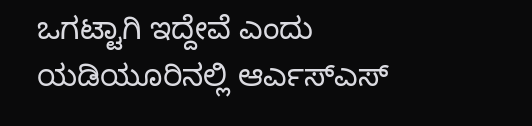ಒಗಟ್ಟಾಗಿ ಇದ್ದೇವೆ ಎಂದು ಯಡಿಯೂರಿನಲ್ಲಿ ಆರ್ಎಸ್ಎಸ್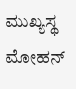ಮುಖ್ಯಸ್ಥ ಮೋಹನ್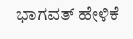ಭಾಗವತ್ ಹೇಳಿಕೆ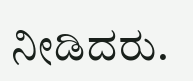ನೀಡಿದರು.